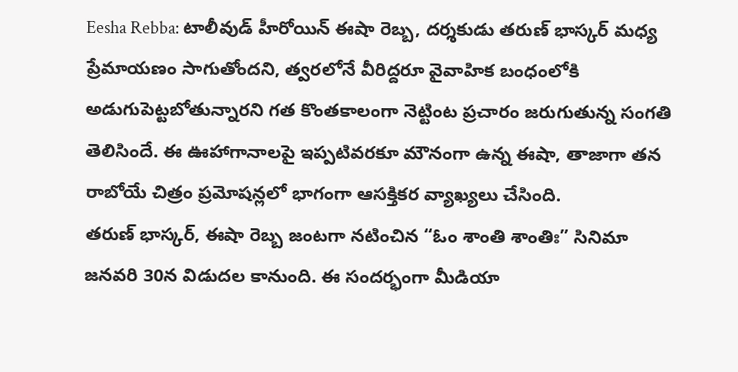Eesha Rebba: టాలీవుడ్ హీరోయిన్ ఈషా రెబ్బ, దర్శకుడు తరుణ్ భాస్కర్ మధ్య ప్రేమాయణం సాగుతోందని, త్వరలోనే వీరిద్దరూ వైవాహిక బంధంలోకి అడుగుపెట్టబోతున్నారని గత కొంతకాలంగా నెట్టింట ప్రచారం జరుగుతున్న సంగతి తెలిసిందే. ఈ ఊహాగానాలపై ఇప్పటివరకూ మౌనంగా ఉన్న ఈషా, తాజాగా తన రాబోయే చిత్రం ప్రమోషన్లలో భాగంగా ఆసక్తికర వ్యాఖ్యలు చేసింది.
తరుణ్ భాస్కర్, ఈషా రెబ్బ జంటగా నటించిన “ఓం శాంతి శాంతిః” సినిమా జనవరి 30న విడుదల కానుంది. ఈ సందర్భంగా మీడియా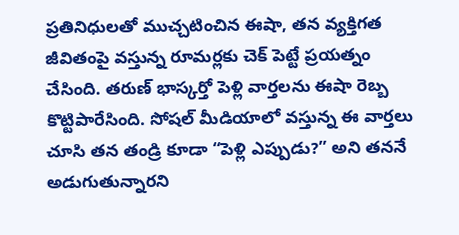ప్రతినిధులతో ముచ్చటించిన ఈషా, తన వ్యక్తిగత జీవితంపై వస్తున్న రూమర్లకు చెక్ పెట్టే ప్రయత్నం చేసింది. తరుణ్ భాస్కర్తో పెళ్లి వార్తలను ఈషా రెబ్బ కొట్టిపారేసింది. సోషల్ మీడియాలో వస్తున్న ఈ వార్తలు చూసి తన తండ్రి కూడా “పెళ్లి ఎప్పుడు?” అని తననే అడుగుతున్నారని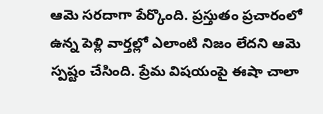ఆమె సరదాగా పేర్కొంది. ప్రస్తుతం ప్రచారంలో ఉన్న పెళ్లి వార్తల్లో ఎలాంటి నిజం లేదని ఆమె స్పష్టం చేసింది. ప్రేమ విషయంపై ఈషా చాలా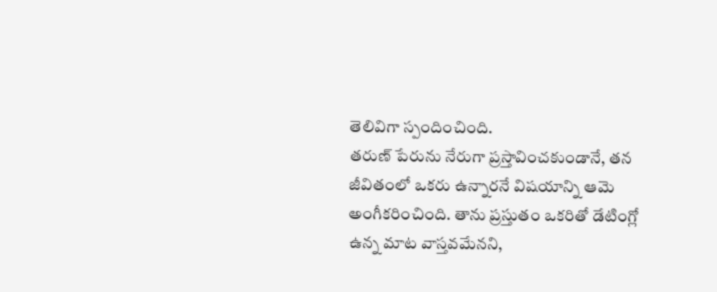తెలివిగా స్పందించింది.
తరుణ్ పేరును నేరుగా ప్రస్తావించకుండానే, తన జీవితంలో ఒకరు ఉన్నారనే విషయాన్ని ఆమె అంగీకరించింది. తాను ప్రస్తుతం ఒకరితో డేటింగ్లో ఉన్న మాట వాస్తవమేనని,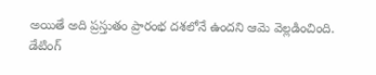అయితే అది ప్రస్తుతం ప్రారంభ దశలోనే ఉందని ఆమె వెల్లడించింది.
డేటింగ్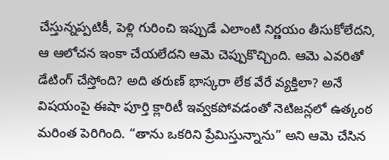చేస్తున్నప్పటికీ, పెళ్లి గురించి ఇప్పుడే ఎలాంటి నిర్ణయం తీసుకోలేదని, ఆ ఆలోచన ఇంకా చేయలేదని ఆమె చెప్పుకొచ్చింది. ఆమె ఎవరితో డేటింగ్ చేస్తోంది? అది తరుణ్ భాస్కరా లేక వేరే వ్యక్తిలా? అనే విషయంపై ఈషా పూర్తి క్లారిటీ ఇవ్వకపోవడంతో నెటిజన్లలో ఉత్కంఠ మరింత పెరిగింది. “తాను ఒకరిని ప్రేమిస్తున్నాను” అని ఆమె చేసిన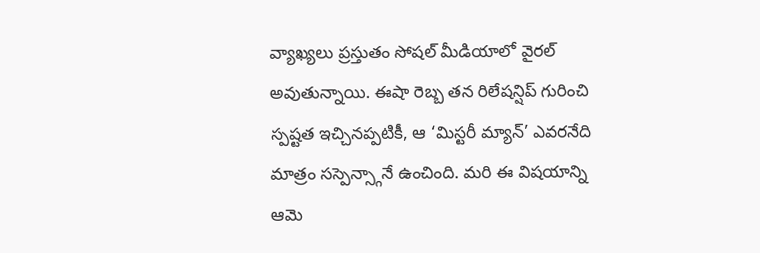వ్యాఖ్యలు ప్రస్తుతం సోషల్ మీడియాలో వైరల్ అవుతున్నాయి. ఈషా రెబ్బ తన రిలేషన్షిప్ గురించి స్పష్టత ఇచ్చినప్పటికీ, ఆ ‘మిస్టరీ మ్యాన్’ ఎవరనేది మాత్రం సస్పెన్స్గానే ఉంచింది. మరి ఈ విషయాన్ని ఆమె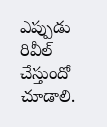ఎప్పుడు రివీల్ చేస్తుందో చూడాలి.